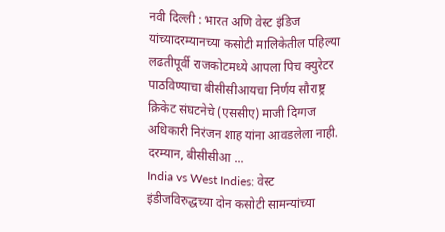नवी दिल्ली : भारत अणि वेस्ट इंडिज यांच्यादरम्यानच्या कसोटी मालिकेतील पहिल्या लढतीपूर्वी राजकोटमध्ये आपला पिच क्युरेटर पाठविण्याचा बीसीसीआयचा निर्णय सौराष्ट्र क्रिकेट संघटनेचे (एससीए) माजी दिग्गज अधिकारी निरंजन शाह यांना आवडलेला नाही. दरम्यान, बीसीसीआ ...
India vs West Indies: वेस्ट इंडीजविरुद्धच्या दोन कसोटी सामन्यांच्या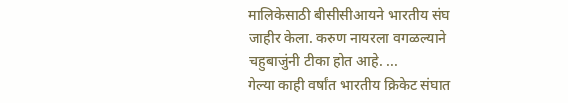मालिकेसाठी बीसीसीआयने भारतीय संघ जाहीर केला. करुण नायरला वगळल्याने चहुबाजुंनी टीका होत आहे. ...
गेल्या काही वर्षांत भारतीय क्रिकेट संघात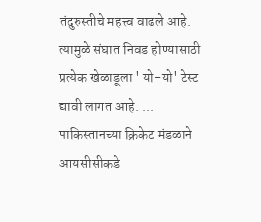तंदुरुस्तीचे महत्त्व वाढले आहे. त्यामुळे संघात निवड होण्यासाठी प्रत्येक खेळाडूला ' यो-यो' टेस्ट द्यावी लागत आहे. ...
पाकिस्तानच्या क्रिकेट मंडळाने आयसीसीकडे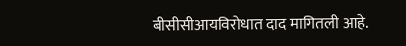बीसीसीआयविरोधात दाद मागितली आहे.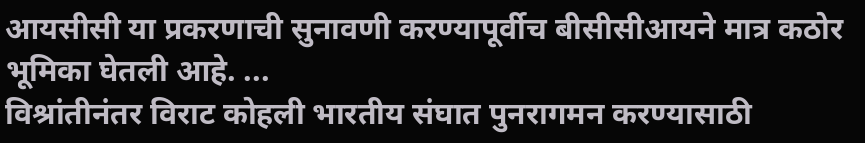आयसीसी या प्रकरणाची सुनावणी करण्यापूर्वीच बीसीसीआयने मात्र कठोर भूमिका घेतली आहे. ...
विश्रांतीनंतर विराट कोहली भारतीय संघात पुनरागमन करण्यासाठी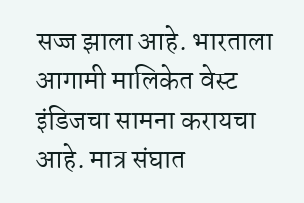सज्ज झाला आहे. भारताला आगामी मालिकेत वेस्ट इंडिजचा सामना करायचा आहे. मात्र संघात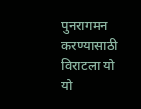पुनरागमन करण्यासाठी विराटला यो यो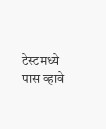टेस्टमध्ये पास व्हावे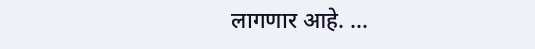लागणार आहे. ...